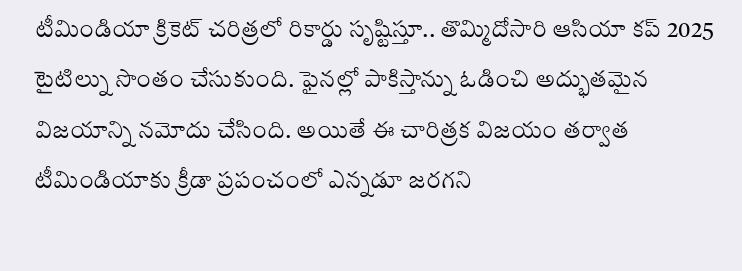టీమిండియా క్రికెట్ చరిత్రలో రికార్డు సృష్టిస్తూ.. తొమ్మిదోసారి ఆసియా కప్ 2025 టైటిల్ను సొంతం చేసుకుంది. ఫైనల్లో పాకిస్తాన్ను ఓడించి అద్భుతమైన విజయాన్ని నమోదు చేసింది. అయితే ఈ చారిత్రక విజయం తర్వాత టీమిండియాకు క్రీడా ప్రపంచంలో ఎన్నడూ జరగని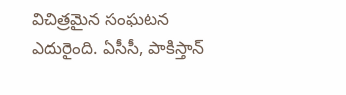విచిత్రమైన సంఘటన ఎదురైంది. ఏసీసీ, పాకిస్తాన్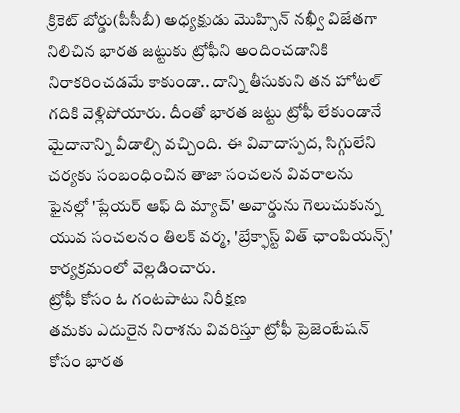క్రికెట్ బోర్డు(పీసీబీ) అధ్యక్షుడు మొహ్సిన్ నఖ్వీ విజేతగా నిలిచిన భారత జట్టుకు ట్రోఫీని అందించడానికి నిరాకరించడమే కాకుండా.. దాన్ని తీసుకుని తన హోటల్ గదికి వెళ్లిపోయారు. దీంతో భారత జట్టు ట్రోఫీ లేకుండానే మైదానాన్ని వీడాల్సి వచ్చింది. ఈ వివాదాస్పద, సిగ్గులేని చర్యకు సంబంధించిన తాజా సంచలన వివరాలను ఫైనల్లో 'ప్లేయర్ ఆఫ్ ది మ్యాచ్' అవార్డును గెలుచుకున్న యువ సంచలనం తిలక్ వర్మ, 'బ్రేక్ఫాస్ట్ విత్ ఛాంపియన్స్' కార్యక్రమంలో వెల్లడించారు.
ట్రోఫీ కోసం ఓ గంటపాటు నిరీక్షణ
తమకు ఎదురైన నిరాశను వివరిస్తూ ట్రోఫీ ప్రెజెంటేషన్ కోసం భారత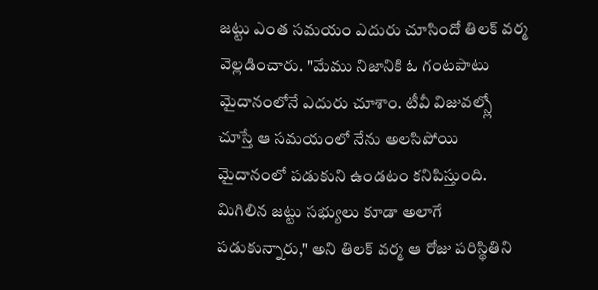జట్టు ఎంత సమయం ఎదురు చూసిందో తిలక్ వర్మ వెల్లడించారు. "మేము నిజానికి ఓ గంటపాటు మైదానంలోనే ఎదురు చూశాం. టీవీ విజువల్స్లో చూస్తే ఆ సమయంలో నేను అలసిపోయి మైదానంలో పడుకుని ఉండటం కనిపిస్తుంది. మిగిలిన జట్టు సభ్యులు కూడా అలాగే పడుకున్నారు," అని తిలక్ వర్మ ఆ రోజు పరిస్థితిని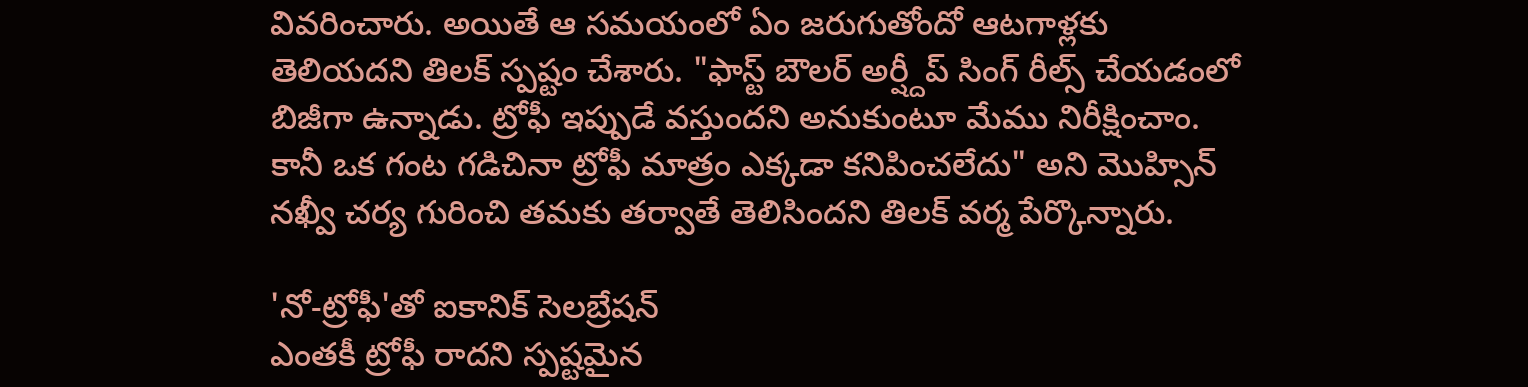వివరించారు. అయితే ఆ సమయంలో ఏం జరుగుతోందో ఆటగాళ్లకు తెలియదని తిలక్ స్పష్టం చేశారు. "ఫాస్ట్ బౌలర్ అర్ష్దీప్ సింగ్ రీల్స్ చేయడంలో బిజీగా ఉన్నాడు. ట్రోఫీ ఇప్పుడే వస్తుందని అనుకుంటూ మేము నిరీక్షించాం. కానీ ఒక గంట గడిచినా ట్రోఫీ మాత్రం ఎక్కడా కనిపించలేదు" అని మొహ్సిన్ నఖ్వీ చర్య గురించి తమకు తర్వాతే తెలిసిందని తిలక్ వర్మ పేర్కొన్నారు.

'నో-ట్రోఫీ'తో ఐకానిక్ సెలబ్రేషన్
ఎంతకీ ట్రోఫీ రాదని స్పష్టమైన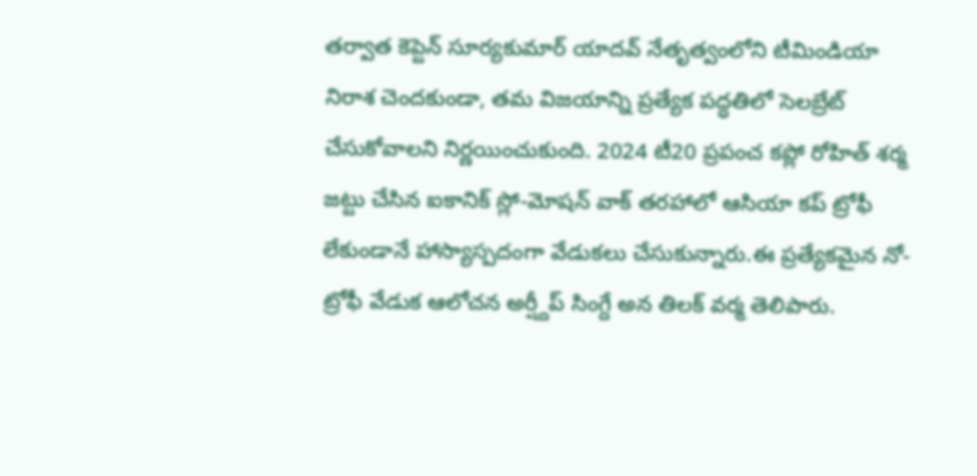తర్వాత కెప్టెన్ సూర్యకుమార్ యాదవ్ నేతృత్వంలోని టీమిండియా నిరాశ చెందకుండా, తమ విజయాన్ని ప్రత్యేక పద్ధతిలో సెలబ్రేట్ చేసుకోవాలని నిర్ణయించుకుంది. 2024 టీ20 ప్రపంచ కప్లో రోహిత్ శర్మ జట్టు చేసిన ఐకానిక్ స్లో-మోషన్ వాక్ తరహాలో ఆసియా కప్ ట్రోఫీ లేకుండానే హాస్యాస్పదంగా వేడుకలు చేసుకున్నారు.ఈ ప్రత్యేకమైన నో-ట్రోఫీ వేడుక ఆలోచన అర్ష్దీప్ సింగ్దే అన తిలక్ వర్మ తెలిపారు.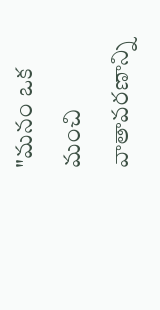"మనం ఒక మంచి వాతావరణాన్ని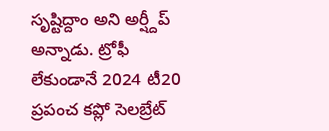సృష్టిద్దాం అని అర్ష్దీప్ అన్నాడు. ట్రోఫీ లేకుండానే 2024 టీ20 ప్రపంచ కప్లో సెలబ్రేట్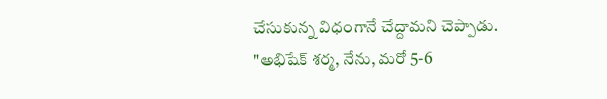చేసుకున్న విధంగానే చేద్దామని చెప్పాడు. "అభిషేక్ శర్మ, నేను, మరో 5-6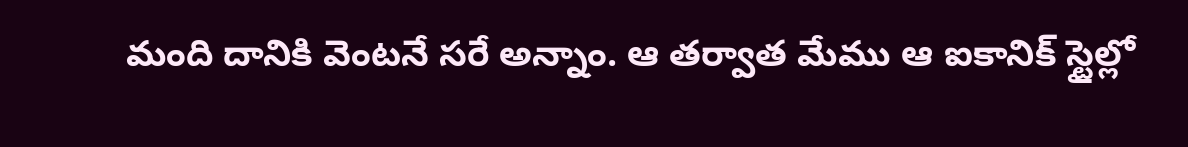మంది దానికి వెంటనే సరే అన్నాం. ఆ తర్వాత మేము ఆ ఐకానిక్ స్టైల్లో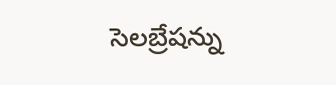సెలబ్రేషన్ను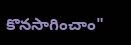కొనసాగించాం"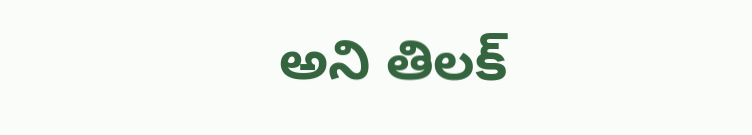అని తిలక్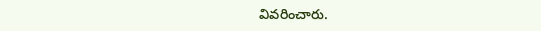వివరించారు.